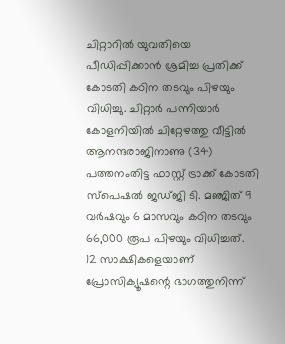ചിറ്റാറിൽ യുവതിയെ പീഡിപ്പിക്കാൻ ശ്രമിച്ച പ്രതിക്ക് കോടതി കഠിന തടവും പിഴയും വിധിച്ചു. ചിറ്റാർ പന്നിയാർ കോളനിയിൽ ചിറ്റേഴത്തു വീട്ടിൽ ആനന്ദരാജിനാണു (34) പത്തനംതിട്ട ഫാസ്റ്റ് ട്രാക്ക് കോടതി സ്പെഷൽ ജഡ്ജി ടി. മഞ്ജിത് 9 വർഷവും 6 മാസവും കഠിന തടവും 66,000 രൂപ പിഴയും വിധിച്ചത്.
12 സാക്ഷികളെയാണ് പ്രോസിക്യൂഷന്റെ ഭാഗത്തുനിന്ന്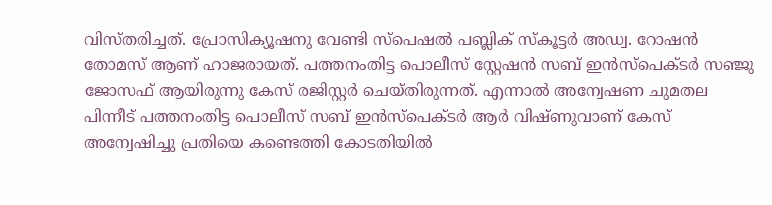വിസ്തരിച്ചത്. പ്രോസിക്യൂഷനു വേണ്ടി സ്പെഷൽ പബ്ലിക് സ്കൂട്ടർ അഡ്വ. റോഷൻ തോമസ് ആണ് ഹാജരായത്. പത്തനംതിട്ട പൊലീസ് സ്റ്റേഷൻ സബ് ഇൻസ്പെക്ടർ സഞ്ജു ജോസഫ് ആയിരുന്നു കേസ് രജിസ്റ്റർ ചെയ്തിരുന്നത്. എന്നാൽ അന്വേഷണ ചുമതല പിന്നീട് പത്തനംതിട്ട പൊലീസ് സബ് ഇൻസ്പെക്ടർ ആർ വിഷ്ണുവാണ് കേസ് അന്വേഷിച്ചു പ്രതിയെ കണ്ടെത്തി കോടതിയിൽ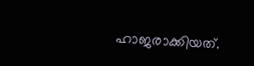ഹാജരാക്കിയത്.